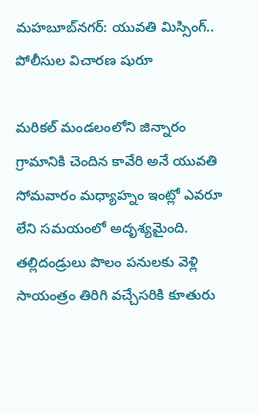మహబూబ్‌నగర్: యువతి మిస్సింగ్.. పోలీసుల విచారణ షురూ

మరికల్ మండలంలోని జిన్నారం గ్రామానికి చెందిన కావేరి అనే యువతి సోమవారం మధ్యాహ్నం ఇంట్లో ఎవరూ లేని సమయంలో అదృశ్యమైంది. తల్లిదండ్రులు పొలం పనులకు వెళ్లి సాయంత్రం తిరిగి వచ్చేసరికి కూతురు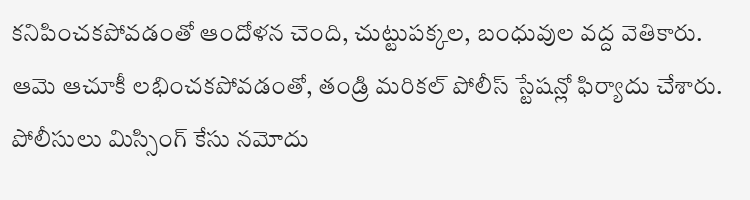కనిపించకపోవడంతో ఆందోళన చెంది, చుట్టుపక్కల, బంధువుల వద్ద వెతికారు. ఆమె ఆచూకీ లభించకపోవడంతో, తండ్రి మరికల్ పోలీస్ స్టేషన్లో ఫిర్యాదు చేశారు. పోలీసులు మిస్సింగ్ కేసు నమోదు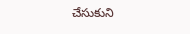చేసుకుని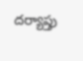దర్యాప్తు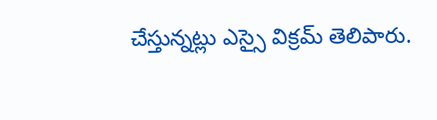చేస్తున్నట్లు ఎస్సై విక్రమ్ తెలిపారు.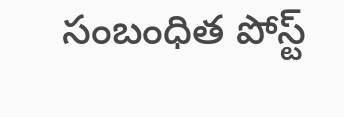సంబంధిత పోస్ట్